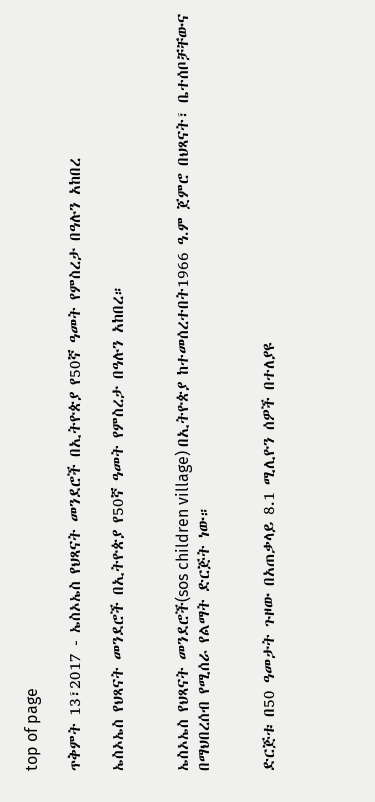top of page

ጥቅምት 13፣2017 - ኤስኦኤስ የህጻናት መንደሮች በኢትዮጵያ የ50ኛ ዓመት የምስረታ በዓሉን አከበረ

ኤስኦኤስ የህጻናት መንደሮች በኢትዮጵያ የ50ኛ ዓመት የምስረታ በዓሉን አከበረ።


ኤስኦኤስ የህጻናት መንደሮች(sos children village) በኢትዮጵያ ከተመሰረተበት1966 ዓ.ም ጀምሮ በህጻናት፣ ቤተሰቦቻቸውና በማህበረሰብ የሚሰራ የልማት ድርጅት ነው።


ድርጅቱ በ50 ዓመታት ጉዞው በአጠቃላይ 8.1 ሚሊዮን ሰዎች በተለያዩ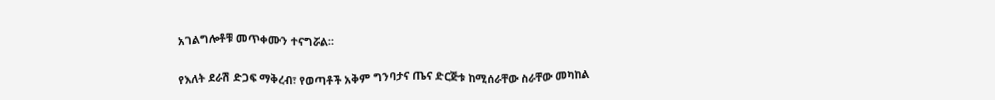አገልግሎቶቹ መጥቀሙን ተናግሯል።


የእለት ደራሽ ድጋፍ ማቅረብ፣ የወጣቶች አቅም ግንባታና ጤና ድርጅቱ ከሚሰራቸው ስራቸው መካከል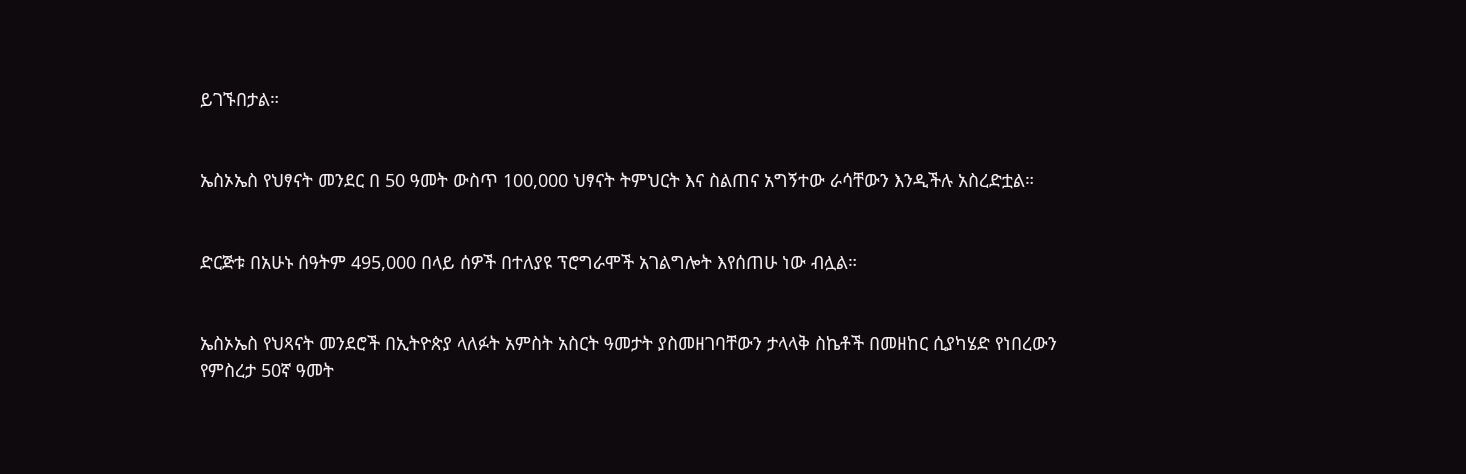ይገኙበታል።


ኤስኦኤስ የህፃናት መንደር በ 50 ዓመት ውስጥ 100,000 ህፃናት ትምህርት እና ስልጠና አግኝተው ራሳቸውን እንዲችሉ አስረድቷል።


ድርጅቱ በአሁኑ ሰዓትም 495,000 በላይ ሰዎች በተለያዩ ፕሮግራሞች አገልግሎት እየሰጠሁ ነው ብሏል።


ኤስኦኤስ የህጻናት መንደሮች በኢትዮጵያ ላለፉት አምስት አስርት ዓመታት ያስመዘገባቸውን ታላላቅ ስኬቶች በመዘከር ሲያካሄድ የነበረውን የምስረታ 50ኛ ዓመት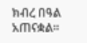ክብረ በዓል አጠናቋል።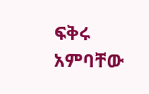ፍቅሩ አምባቸው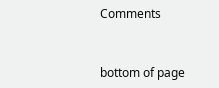Comments


bottom of page